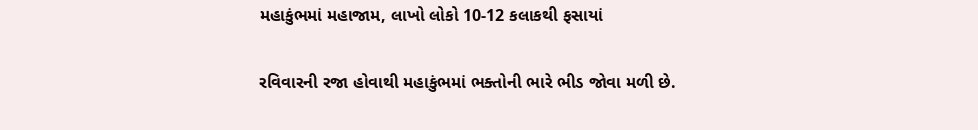મહાકુંભમાં મહાજામ, લાખો લોકો 10-12 કલાકથી ફસાયાં

રવિવારની રજા હોવાથી મહાકુંભમાં ભક્તોની ભારે ભીડ જોવા મળી છે.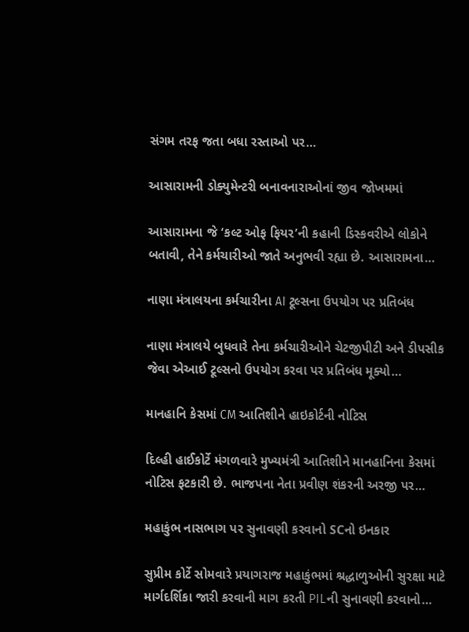સંગમ તરફ જતા બધા રસ્તાઓ પર…

આસારામની ડોક્યુમેન્ટરી બનાવનારાઓનાં જીવ જોખમમાં

આસારામના જે ‘કલ્ટ ઓફ ફિયર’ની કહાની ડિસ્કવરીએ લોકોને બતાવી, તેને કર્મચારીઓ જાતે અનુભવી રહ્યા છે. આસારામના…

નાણા મંત્રાલયના કર્મચારીના AI ટૂલ્સના ઉપયોગ પર પ્રતિબંધ

નાણા મંત્રાલયે બુધવારે તેના કર્મચારીઓને ચેટજીપીટી અને ડીપસીક જેવા એઆઈ ટૂલ્સનો ઉપયોગ કરવા પર પ્રતિબંધ મૂક્યો…

માનહાનિ કેસમાં CM આતિશીને હાઇકોર્ટની નોટિસ

દિલ્હી હાઈકોર્ટે મંગળવારે મુખ્યમંત્રી આતિશીને માનહાનિના કેસમાં નોટિસ ફટકારી છે. ભાજપના નેતા પ્રવીણ શંકરની અરજી પર…

મહાકુંભ નાસભાગ પર સુનાવણી કરવાનો SCનો ઇનકાર

સુપ્રીમ કોર્ટે સોમવારે પ્રયાગરાજ મહાકુંભમાં શ્રદ્ધાળુઓની સુરક્ષા માટે માર્ગદર્શિકા જારી કરવાની માગ કરતી PILની સુનાવણી કરવાનો…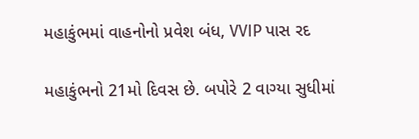મહાકુંભમાં વાહનોનો પ્રવેશ બંધ, VVIP પાસ રદ

મહાકુંભનો 21મો દિવસ છે. બપોરે 2 વાગ્યા સુધીમાં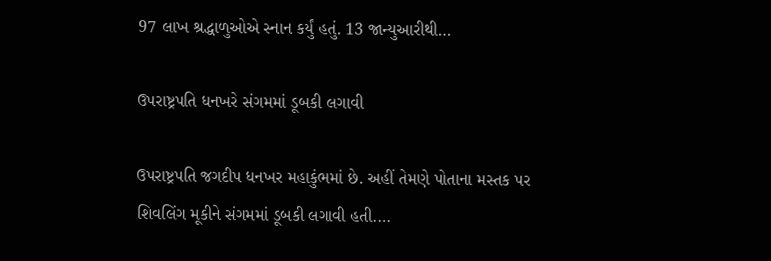97 લાખ શ્રદ્ધાળુઓએ સ્નાન કર્યું હતું. 13 જાન્યુઆરીથી…

ઉપરાષ્ટ્રપતિ ધનખરે સંગમમાં ડૂબકી લગાવી

ઉપરાષ્ટ્રપતિ જગદીપ ધનખર મહાકુંભમાં છે. અહીં તેમણે પોતાના મસ્તક પર શિવલિંગ મૂકીને સંગમમાં ડૂબકી લગાવી હતી.…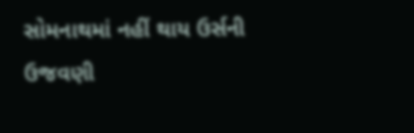સોમનાથમાં નહીં થાય ઉર્સની ઉજવણી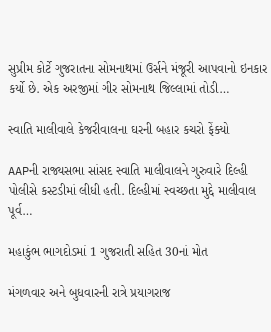સુપ્રીમ કોર્ટે ગુજરાતના સોમનાથમાં ઉર્સને મંજૂરી આપવાનો ઇનકાર કર્યો છે. એક અરજીમાં ગીર સોમનાથ જિલ્લામાં તોડી…

સ્વાતિ માલીવાલે કેજરીવાલના ઘરની બહાર કચરો ફેંક્યો

AAPની રાજ્યસભા સાંસદ સ્વાતિ માલીવાલને ગુરુવારે દિલ્હી પોલીસે કસ્ટડીમાં લીધી હતી. દિલ્હીમાં સ્વચ્છતા મુદ્દે માલીવાલ પૂર્વ…

મહાકુંભ ભાગદોડમાં 1 ગુજરાતી સહિત 30નાં મોત

મંગળવાર અને બુધવારની રાત્રે પ્રયાગરાજ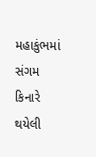મહાકુંભમાં સંગમ કિનારે થયેલી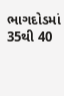ભાગદોડમાં 35થી 40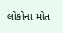લોકોના મોત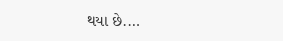થયા છે.…